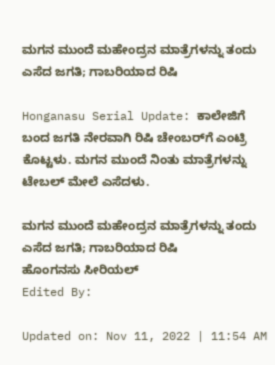ಮಗನ ಮುಂದೆ ಮಹೇಂದ್ರನ ಮಾತ್ರೆಗಳನ್ನು ತಂದು ಎಸೆದ ಜಗತಿ; ಗಾಬರಿಯಾದ ರಿಷಿ

Honganasu Serial Update: ಕಾಲೇಜಿಗೆ ಬಂದ ಜಗತಿ ನೇರವಾಗಿ ರಿಷಿ ಚೇಂಬರ್‌ಗೆ ಎಂಟ್ರಿ ಕೊಟ್ಟಳು. ಮಗನ ಮುಂದೆ ನಿಂತು ಮಾತ್ರೆಗಳನ್ನು ಟೇಬಲ್ ಮೇಲೆ ಎಸೆದಳು.

ಮಗನ ಮುಂದೆ ಮಹೇಂದ್ರನ ಮಾತ್ರೆಗಳನ್ನು ತಂದು ಎಸೆದ ಜಗತಿ; ಗಾಬರಿಯಾದ ರಿಷಿ
ಹೊಂಗನಸು ಸೀರಿಯಲ್
Edited By:

Updated on: Nov 11, 2022 | 11:54 AM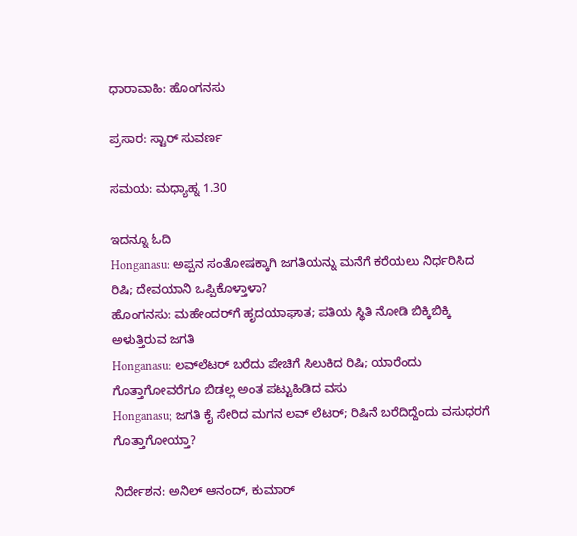ಧಾರಾವಾಹಿ: ಹೊಂಗನಸು

ಪ್ರಸಾರ: ಸ್ಟಾರ್ ಸುವರ್ಣ

ಸಮಯ: ಮಧ್ಯಾಹ್ನ 1.30

ಇದನ್ನೂ ಓದಿ
Honganasu: ಅಪ್ಪನ ಸಂತೋಷಕ್ಕಾಗಿ ಜಗತಿಯನ್ನು ಮನೆಗೆ ಕರೆಯಲು ನಿರ್ಧರಿಸಿದ ರಿಷಿ; ದೇವಯಾನಿ ಒಪ್ಪಿಕೊಳ್ತಾಳಾ?
ಹೊಂಗನಸು: ಮಹೇಂದರ್‌‌ಗೆ ಹೃದಯಾಘಾತ; ಪತಿಯ ಸ್ಥಿತಿ ನೋಡಿ ಬಿಕ್ಕಿಬಿಕ್ಕಿ ಅಳುತ್ತಿರುವ ಜಗತಿ
Honganasu: ಲವ್‌ಲೆಟರ್ ಬರೆದು ಪೇಚಿಗೆ ಸಿಲುಕಿದ ರಿಷಿ; ಯಾರೆಂದು ಗೊತ್ತಾಗೋವರೆಗೂ ಬಿಡಲ್ಲ ಅಂತ ಪಟ್ಟುಹಿಡಿದ ವಸು
Honganasu; ಜಗತಿ ಕೈ ಸೇರಿದ ಮಗನ ಲವ್ ಲೆಟರ್; ರಿಷಿನೆ ಬರೆದಿದ್ದೆಂದು ವಸುಧರಗೆ ಗೊತ್ತಾಗೋಯ್ತಾ?

ನಿರ್ದೇಶನ: ಅನಿಲ್ ಆನಂದ್, ಕುಮಾರ್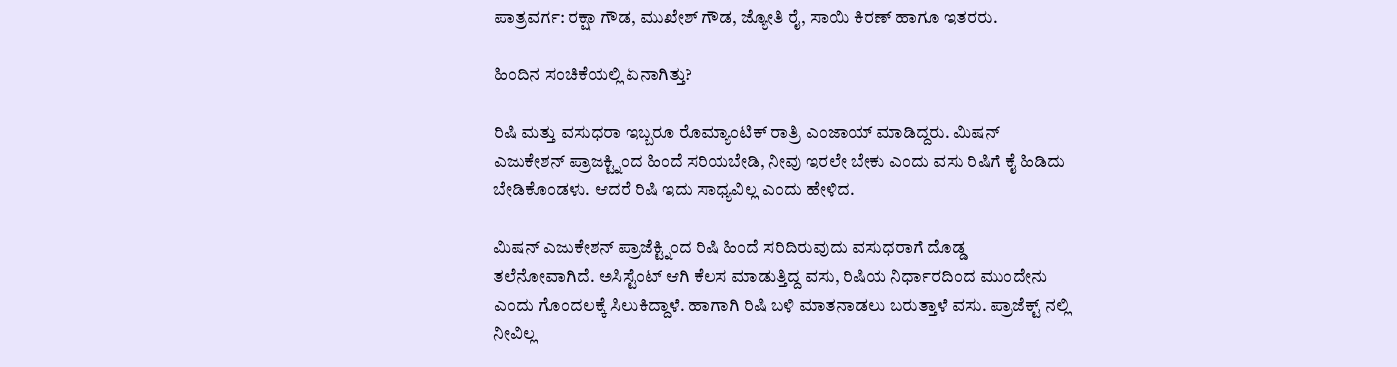ಪಾತ್ರವರ್ಗ: ರಕ್ಷಾ ಗೌಡ, ಮುಖೇಶ್ ಗೌಡ, ಜ್ಯೋತಿ ರೈ, ಸಾಯಿ ಕಿರಣ್ ಹಾಗೂ ಇತರರು.

ಹಿಂದಿನ ಸಂಚಿಕೆಯಲ್ಲಿ ಏನಾಗಿತ್ತು?

ರಿಷಿ ಮತ್ತು ವಸುಧರಾ ಇಬ್ಬರೂ ರೊಮ್ಯಾಂಟಿಕ್ ರಾತ್ರಿ ಎಂಜಾಯ್ ಮಾಡಿದ್ದರು. ಮಿಷನ್ ಎಜುಕೇಶನ್ ಪ್ರಾಜಕ್ಟ್ನಿಂದ ಹಿಂದೆ ಸರಿಯಬೇಡಿ, ನೀವು ಇರಲೇ ಬೇಕು ಎಂದು ವಸು ರಿಷಿಗೆ ಕೈ ಹಿಡಿದು ಬೇಡಿಕೊಂಡಳು. ಆದರೆ ರಿಷಿ ಇದು ಸಾಧ್ಯವಿಲ್ಲ ಎಂದು ಹೇಳಿದ.

ಮಿಷನ್ ಎಜುಕೇಶನ್ ಪ್ರಾಜೆಕ್ಟ್ನಿಂದ ರಿಷಿ ಹಿಂದೆ ಸರಿದಿರುವುದು ವಸುಧರಾಗೆ ದೊಡ್ಡ ತಲೆನೋವಾಗಿದೆ. ಅಸಿಸ್ಟೆಂಟ್ ಆಗಿ ಕೆಲಸ ಮಾಡುತ್ತಿದ್ದ ವಸು, ರಿಷಿಯ ನಿರ್ಧಾರದಿಂದ ಮುಂದೇನು ಎಂದು ಗೊಂದಲಕ್ಕೆ ಸಿಲುಕಿದ್ದಾಳೆ. ಹಾಗಾಗಿ ರಿಷಿ ಬಳಿ ಮಾತನಾಡಲು ಬರುತ್ತಾಳೆ ವಸು. ಪ್ರಾಜೆಕ್ಟ್ ನಲ್ಲಿ ನೀವಿಲ್ಲ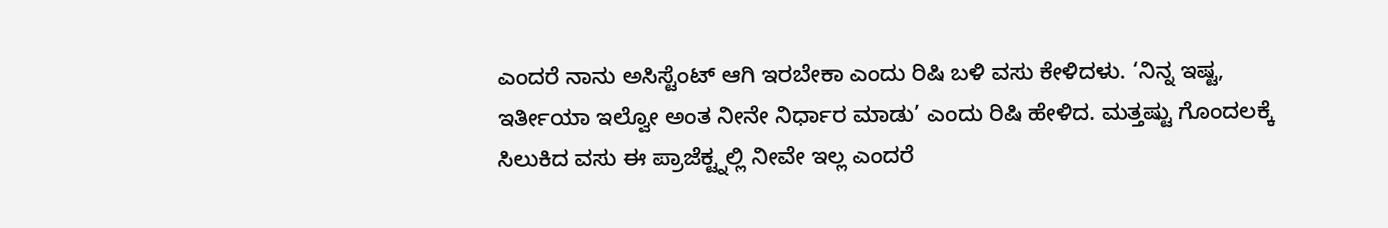ಎಂದರೆ ನಾನು ಅಸಿಸ್ಟೆಂಟ್ ಆಗಿ ಇರಬೇಕಾ ಎಂದು ರಿಷಿ ಬಳಿ ವಸು ಕೇಳಿದಳು. ‘ನಿನ್ನ ಇಷ್ಟ, ಇರ್ತೀಯಾ ಇಲ್ವೋ ಅಂತ ನೀನೇ ನಿರ್ಧಾರ ಮಾಡು’ ಎಂದು ರಿಷಿ ಹೇಳಿದ. ಮತ್ತಷ್ಟು ಗೊಂದಲಕ್ಕೆ ಸಿಲುಕಿದ ವಸು ಈ ಪ್ರಾಜೆಕ್ಟ್ನಲ್ಲಿ ನೀವೇ ಇಲ್ಲ ಎಂದರೆ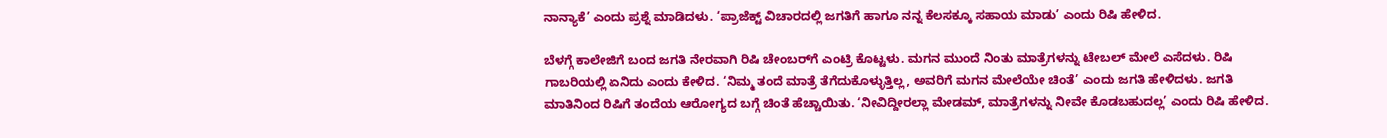ನಾನ್ಯಾಕೆ’ ಎಂದು ಪ್ರಶ್ನೆ ಮಾಡಿದಳು. ‘ಪ್ರಾಜೆಕ್ಟ್ ವಿಚಾರದಲ್ಲಿ ಜಗತಿಗೆ ಹಾಗೂ ನನ್ನ ಕೆಲಸಕ್ಕೂ ಸಹಾಯ ಮಾಡು’ ಎಂದು ರಿಷಿ ಹೇಳಿದ.

ಬೆಳಗ್ಗೆ ಕಾಲೇಜಿಗೆ ಬಂದ ಜಗತಿ ನೇರವಾಗಿ ರಿಷಿ ಚೇಂಬರ್‌ಗೆ ಎಂಟ್ರಿ ಕೊಟ್ಟಳು. ಮಗನ ಮುಂದೆ ನಿಂತು ಮಾತ್ರೆಗಳನ್ನು ಟೇಬಲ್ ಮೇಲೆ ಎಸೆದಳು. ರಿಷಿ ಗಾಬರಿಯಲ್ಲಿ ಏನಿದು ಎಂದು ಕೇಳಿದ. ‘ನಿಮ್ಮ ತಂದೆ ಮಾತ್ರೆ ತೆಗೆದುಕೊಳ್ಳುತ್ತಿಲ್ಲ, ಅವರಿಗೆ ಮಗನ ಮೇಲೆಯೇ ಚಿಂತೆ’ ಎಂದು ಜಗತಿ ಹೇಳಿದಳು. ಜಗತಿ ಮಾತಿನಿಂದ ರಿಷಿಗೆ ತಂದೆಯ ಆರೋಗ್ಯದ ಬಗ್ಗೆ ಚಿಂತೆ ಹೆಚ್ಚಾಯಿತು. ‘ನೀವಿದ್ದೀರಲ್ಲಾ ಮೇಡಮ್, ಮಾತ್ರೆಗಳನ್ನು ನೀವೇ ಕೊಡಬಹುದಲ್ಲ’ ಎಂದು ರಿಷಿ ಹೇಳಿದ.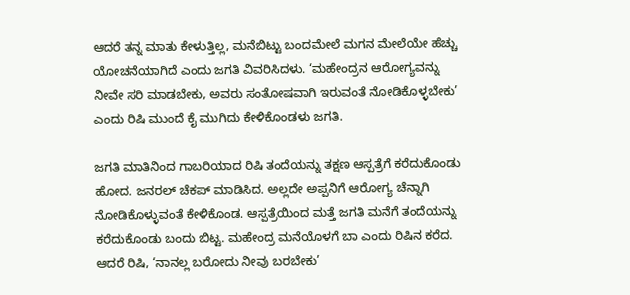ಆದರೆ ತನ್ನ ಮಾತು ಕೇಳುತ್ತಿಲ್ಲ, ಮನೆಬಿಟ್ಟು ಬಂದಮೇಲೆ ಮಗನ ಮೇಲೆಯೇ ಹೆಚ್ಚು ಯೋಚನೆಯಾಗಿದೆ ಎಂದು ಜಗತಿ ವಿವರಿಸಿದಳು. ‘ಮಹೇಂದ್ರನ ಆರೋಗ್ಯವನ್ನು ನೀವೇ ಸರಿ ಮಾಡಬೇಕು, ಅವರು ಸಂತೋಷವಾಗಿ ಇರುವಂತೆ ನೋಡಿಕೊಳ್ಳಬೇಕು’ ಎಂದು ರಿಷಿ ಮುಂದೆ ಕೈ ಮುಗಿದು ಕೇಳಿಕೊಂಡಳು ಜಗತಿ.

ಜಗತಿ ಮಾತಿನಿಂದ ಗಾಬರಿಯಾದ ರಿಷಿ ತಂದೆಯನ್ನು ತಕ್ಷಣ ಆಸ್ಪತ್ರೆಗೆ ಕರೆದುಕೊಂಡು ಹೋದ. ಜನರಲ್ ಚೆಕಪ್ ಮಾಡಿಸಿದ. ಅಲ್ಲದೇ ಅಪ್ಪನಿಗೆ ಆರೋಗ್ಯ ಚೆನ್ನಾಗಿ ನೋಡಿಕೊಳ್ಳುವಂತೆ ಕೇಳಿಕೊಂಡ. ಆಸ್ಪತ್ರೆಯಿಂದ ಮತ್ತೆ ಜಗತಿ ಮನೆಗೆ ತಂದೆಯನ್ನು ಕರೆದುಕೊಂಡು ಬಂದು ಬಿಟ್ಟ. ಮಹೇಂದ್ರ ಮನೆಯೊಳಗೆ ಬಾ ಎಂದು ರಿಷಿನ ಕರೆದ. ಆದರೆ ರಿಷಿ, ‘ನಾನಲ್ಲ ಬರೋದು ನೀವು ಬರಬೇಕು’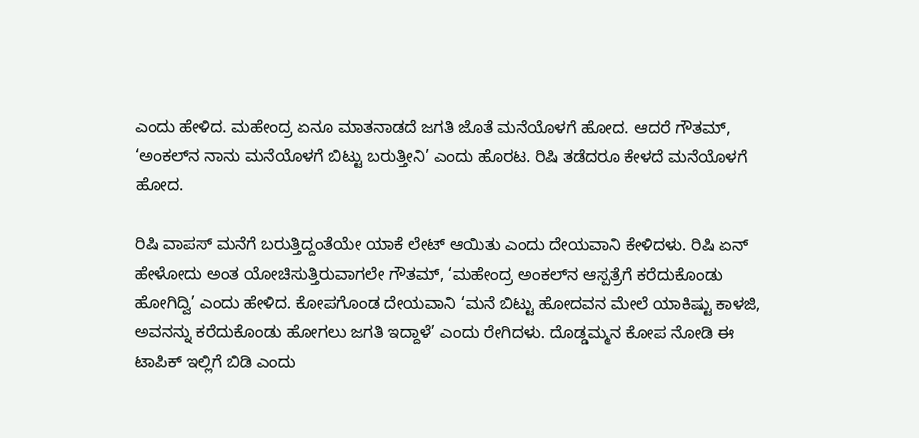ಎಂದು ಹೇಳಿದ. ಮಹೇಂದ್ರ ಏನೂ ಮಾತನಾಡದೆ ಜಗತಿ ಜೊತೆ ಮನೆಯೊಳಗೆ ಹೋದ. ಆದರೆ ಗೌತಮ್, ‘ಅಂಕಲ್‌ನ ನಾನು ಮನೆಯೊಳಗೆ ಬಿಟ್ಟು ಬರುತ್ತೀನಿ’ ಎಂದು ಹೊರಟ. ರಿಷಿ ತಡೆದರೂ ಕೇಳದೆ ಮನೆಯೊಳಗೆ ಹೋದ.

ರಿಷಿ ವಾಪಸ್ ಮನೆಗೆ ಬರುತ್ತಿದ್ದಂತೆಯೇ ಯಾಕೆ ಲೇಟ್ ಆಯಿತು ಎಂದು ದೇಯವಾನಿ ಕೇಳಿದಳು. ರಿಷಿ ಏನ್ ಹೇಳೋದು ಅಂತ ಯೋಚಿಸುತ್ತಿರುವಾಗಲೇ ಗೌತಮ್, ‘ಮಹೇಂದ್ರ ಅಂಕಲ್‌ನ ಆಸ್ಪತ್ರೆಗೆ ಕರೆದುಕೊಂಡು ಹೋಗಿದ್ವಿ’ ಎಂದು ಹೇಳಿದ. ಕೋಪಗೊಂಡ ದೇಯವಾನಿ ‘ಮನೆ ಬಿಟ್ಟು ಹೋದವನ ಮೇಲೆ ಯಾಕಿಷ್ಟು ಕಾಳಜಿ, ಅವನನ್ನು ಕರೆದುಕೊಂಡು ಹೋಗಲು ಜಗತಿ ಇದ್ದಾಳೆ’ ಎಂದು ರೇಗಿದಳು. ದೊಡ್ಡಮ್ಮನ ಕೋಪ ನೋಡಿ ಈ ಟಾಪಿಕ್ ಇಲ್ಲಿಗೆ ಬಿಡಿ ಎಂದು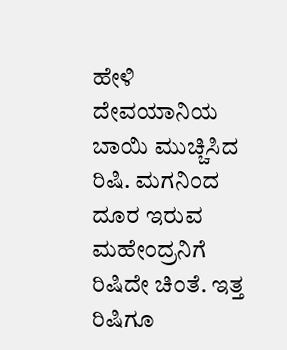ಹೇಳಿ ದೇವಯಾನಿಯ ಬಾಯಿ ಮುಚ್ಚಿಸಿದ ರಿಷಿ. ಮಗನಿಂದ ದೂರ ಇರುವ ಮಹೇಂದ್ರನಿಗೆ ರಿಷಿದೇ ಚಿಂತೆ. ಇತ್ತ ರಿಷಿಗೂ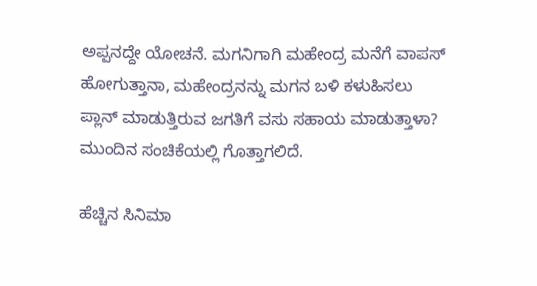ಅಪ್ಪನದ್ದೇ ಯೋಚನೆ. ಮಗನಿಗಾಗಿ ಮಹೇಂದ್ರ ಮನೆಗೆ ವಾಪಸ್ ಹೋಗುತ್ತಾನಾ, ಮಹೇಂದ್ರನನ್ನು ಮಗನ ಬಳಿ ಕಳುಹಿಸಲು ಪ್ಲಾನ್ ಮಾಡುತ್ತಿರುವ ಜಗತಿಗೆ ವಸು ಸಹಾಯ ಮಾಡುತ್ತಾಳಾ? ಮುಂದಿನ ಸಂಚಿಕೆಯಲ್ಲಿ ಗೊತ್ತಾಗಲಿದೆ.

ಹೆಚ್ಚಿನ ಸಿನಿಮಾ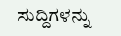ಸುದ್ದಿಗಳನ್ನು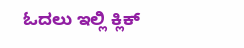ಓದಲು ಇಲ್ಲಿ ಕ್ಲಿಕ್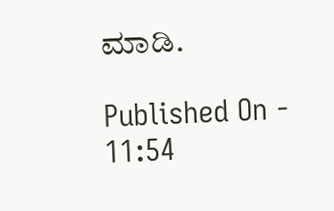ಮಾಡಿ.

Published On - 11:54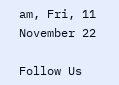am, Fri, 11 November 22

Follow Us